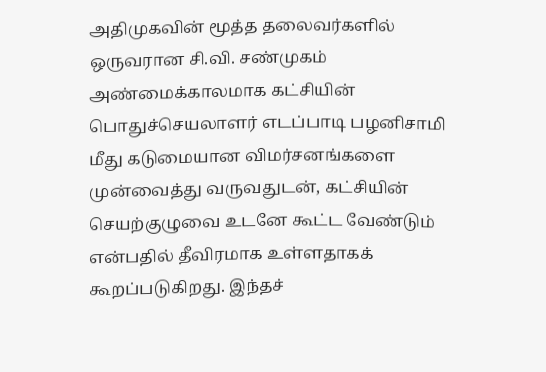அதிமுகவின் மூத்த தலைவர்களில் ஒருவரான சி.வி. சண்முகம் அண்மைக்காலமாக கட்சியின் பொதுச்செயலாளர் எடப்பாடி பழனிசாமி மீது கடுமையான விமர்சனங்களை முன்வைத்து வருவதுடன், கட்சியின் செயற்குழுவை உடனே கூட்ட வேண்டும் என்பதில் தீவிரமாக உள்ளதாகக் கூறப்படுகிறது. இந்தச்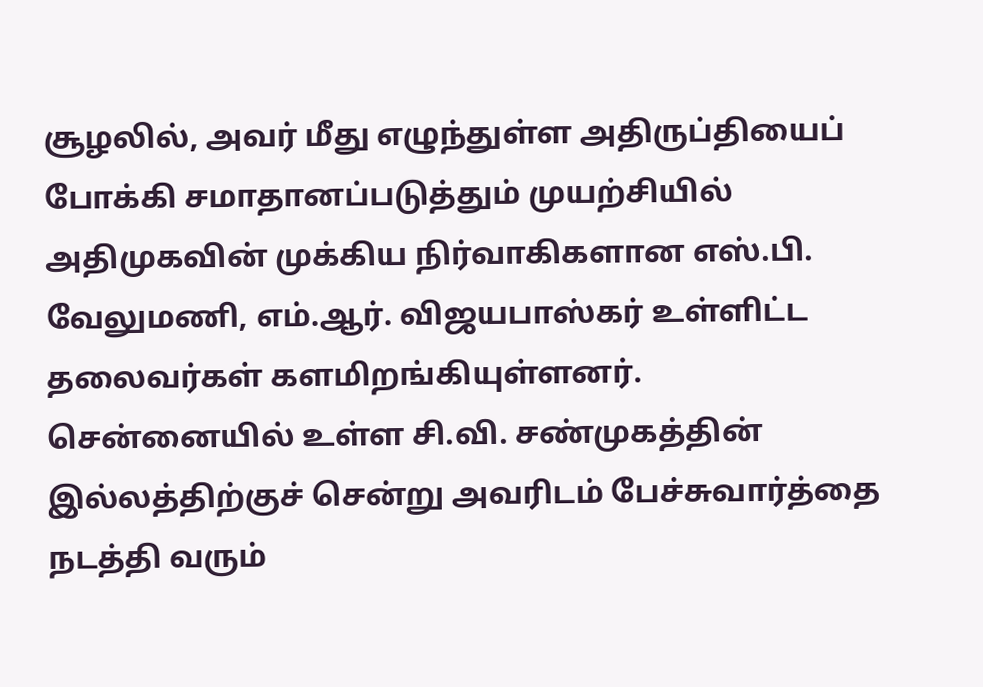சூழலில், அவர் மீது எழுந்துள்ள அதிருப்தியைப் போக்கி சமாதானப்படுத்தும் முயற்சியில் அதிமுகவின் முக்கிய நிர்வாகிகளான எஸ்.பி. வேலுமணி, எம்.ஆர். விஜயபாஸ்கர் உள்ளிட்ட தலைவர்கள் களமிறங்கியுள்ளனர்.
சென்னையில் உள்ள சி.வி. சண்முகத்தின் இல்லத்திற்குச் சென்று அவரிடம் பேச்சுவார்த்தை நடத்தி வரும்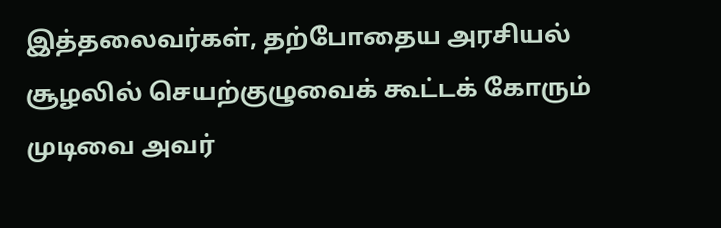இத்தலைவர்கள், தற்போதைய அரசியல் சூழலில் செயற்குழுவைக் கூட்டக் கோரும் முடிவை அவர்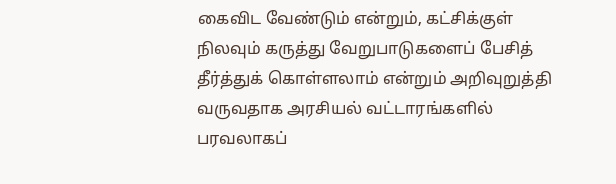கைவிட வேண்டும் என்றும், கட்சிக்குள் நிலவும் கருத்து வேறுபாடுகளைப் பேசித் தீர்த்துக் கொள்ளலாம் என்றும் அறிவுறுத்தி வருவதாக அரசியல் வட்டாரங்களில் பரவலாகப்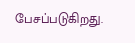பேசப்படுகிறது.